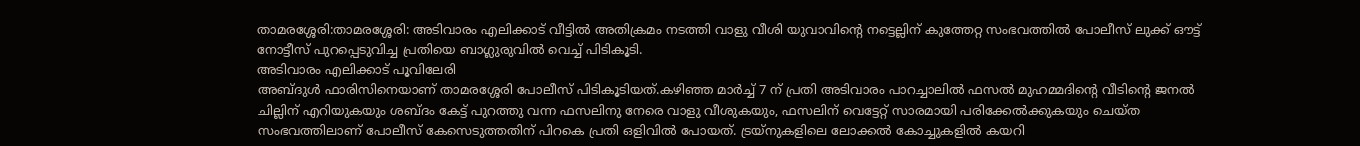താമരശ്ശേരി:താമരശ്ശേരി: അടിവാരം എലിക്കാട് വീട്ടിൽ അതിക്രമം നടത്തി വാളു വീശി യുവാവിൻ്റെ നട്ടെല്ലിന് കുത്തേറ്റ സംഭവത്തിൽ പോലീസ് ലുക്ക് ഔട്ട് നോട്ടീസ് പുറപ്പെടുവിച്ച പ്രതിയെ ബാഗ്ലുരുവിൽ വെച്ച് പിടികൂടി.
അടിവാരം എലിക്കാട് പൂവിലേരി
അബ്ദുൾ ഫാരിസിനെയാണ് താമരശ്ശേരി പോലീസ് പിടികൂടിയത്.കഴിഞ്ഞ മാർച്ച് 7 ന് പ്രതി അടിവാരം പാറച്ചാലിൽ ഫസൽ മുഹമ്മദിൻ്റെ വീടിൻ്റെ ജനൽ ചില്ലിന് എറിയുകയും ശബ്ദം കേട്ട് പുറത്തു വന്ന ഫസലിനു നേരെ വാളു വീശുകയും, ഫസലിന് വെട്ടേറ്റ് സാരമായി പരിക്കേൽക്കുകയും ചെയ്ത സംഭവത്തിലാണ് പോലീസ് കേസെടുത്തതിന് പിറകെ പ്രതി ഒളിവിൽ പോയത്. ട്രയ്നുകളിലെ ലോക്കൽ കോച്ചുകളിൽ കയറി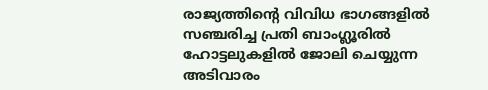രാജ്യത്തിൻ്റെ വിവിധ ഭാഗങ്ങളിൽ സഞ്ചരിച്ച പ്രതി ബാംഗ്ലൂരിൽ ഹോട്ടലുകളിൽ ജോലി ചെയ്യുന്ന അടിവാരം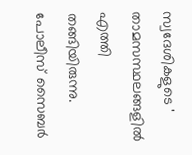സ്വദേശികളുടെ ' താമസസ്ഥലങ്ങളിൽ എത്തി തങ്ങിയിരുന്നു. പോലീസ് സൈബർ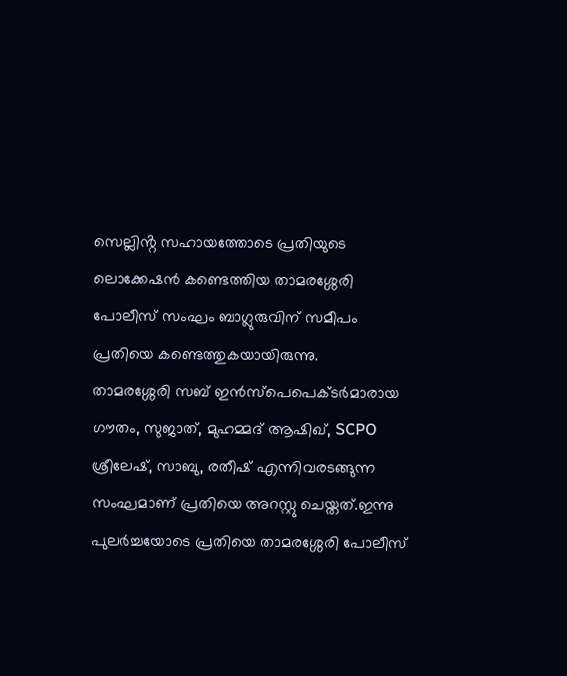സെല്ലിൻ്റ സഹായത്തോടെ പ്രതിയുടെ ലൊക്കേഷൻ കണ്ടെത്തിയ താമരശ്ശേരി പോലീസ് സംഘം ബാഗ്ലുരുവിന് സമീപം പ്രതിയെ കണ്ടെത്തുകയായിരുന്നു.
താമരശ്ശേരി സബ് ഇൻസ്പെപെക്ടർമാരായ ഗൗതം, സുജാത്, മുഹമ്മദ് ആഷിഖ്, SCPO ശ്രീലേഷ്, സാബു, രതീഷ് എന്നിവരടങ്ങുന്ന സംഘമാണ് പ്രതിയെ അറസ്റ്റു ചെയ്തത്.ഇന്നു പുലർച്ചയോടെ പ്രതിയെ താമരശ്ശേരി പോലീസ്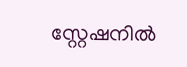സ്റ്റേഷനിൽ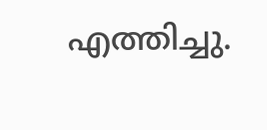എത്തിച്ചു.